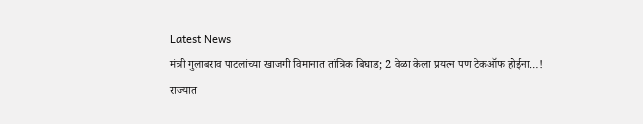Latest News
मंत्री गुलाबराव पाटलांच्या खाजगी विमानात तांत्रिक बिघाड; 2 वेळा केला प्रयत्न पण टेकऑफ होईना…!
राज्यात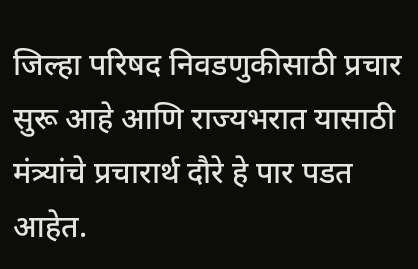जिल्हा परिषद निवडणुकीसाठी प्रचार सुरू आहे आणि राज्यभरात यासाठी मंत्र्यांचे प्रचारार्थ दौरे हे पार पडत आहेत.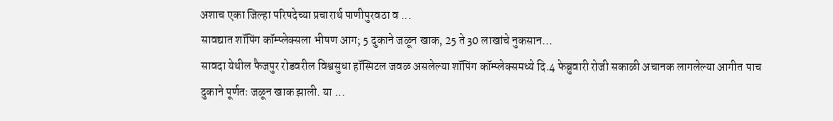अशाच एका जिल्हा परिषदेच्या प्रचारार्थ पाणीपुरवठा व ...
सावद्यात शॉपिंग कॉम्प्लेक्सला भीषण आग; 5 दुकाने जळून खाक, 25 ते 30 लाखांचे नुकसान…
सावदा येथील फैजपुर रोडवरील विश्वसुधा हॉस्पिटल जवळ असलेल्या शॉपिंग कॉम्प्लेक्समध्ये दि.4 फेब्रुवारी रोजी सकाळी अचानक लागलेल्या आगीत पाच दुकाने पूर्णतः जळून खाक झाली. या ...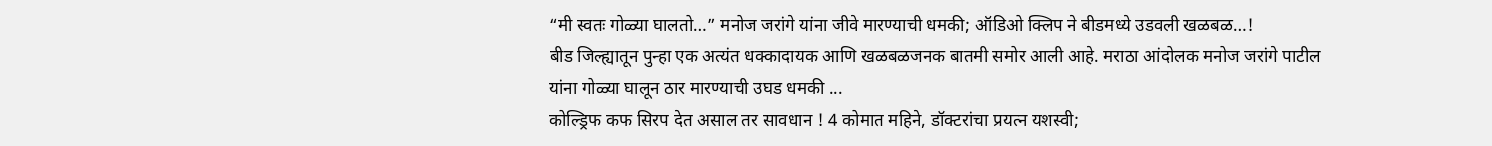“मी स्वतः गोळ्या घालतो…” मनोज जरांगे यांना जीवे मारण्याची धमकी; ऑडिओ क्लिप ने बीडमध्ये उडवली खळबळ…!
बीड जिल्ह्यातून पुन्हा एक अत्यंत धक्कादायक आणि खळबळजनक बातमी समोर आली आहे. मराठा आंदोलक मनोज जरांगे पाटील यांना गोळ्या घालून ठार मारण्याची उघड धमकी ...
कोल्ड्रिफ कफ सिरप देत असाल तर सावधान ! 4 कोमात महिने, डॉक्टरांचा प्रयत्न यशस्वी;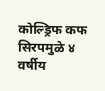कोल्ड्रिफ कफ सिरपमुळे ४ वर्षीय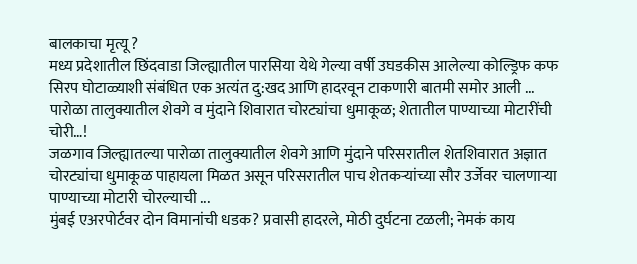बालकाचा मृत्यू ?
मध्य प्रदेशातील छिंदवाडा जिल्ह्यातील पारसिया येथे गेल्या वर्षी उघडकीस आलेल्या कोल्ड्रिफ कफ सिरप घोटाळ्याशी संबंधित एक अत्यंत दु:खद आणि हादरवून टाकणारी बातमी समोर आली ...
पारोळा तालुक्यातील शेवगे व मुंदाने शिवारात चोरट्यांचा धुमाकूळ; शेतातील पाण्याच्या मोटारींची चोरी…!
जळगाव जिल्ह्यातल्या पारोळा तालुक्यातील शेवगे आणि मुंदाने परिसरातील शेतशिवारात अज्ञात चोरट्यांचा धुमाकूळ पाहायला मिळत असून परिसरातील पाच शेतकऱ्यांच्या सौर उर्जेवर चालणाऱ्या पाण्याच्या मोटारी चोरल्याची ...
मुंबई एअरपोर्टवर दोन विमानांची धडक? प्रवासी हादरले, मोठी दुर्घटना टळली; नेमकं काय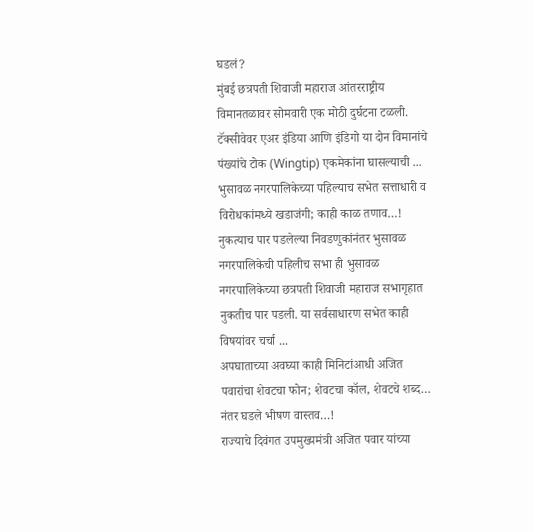घडलं?
मुंबई छत्रपती शिवाजी महाराज आंतरराष्ट्रीय विमानतळावर सोमवारी एक मोठी दुर्घटना टळली. टॅक्सीवेवर एअर इंडिया आणि इंडिगो या दोन विमानांचे पंख्यांचे टोक (Wingtip) एकमेकांना घासल्याची ...
भुसावळ नगरपालिकेच्या पहिल्याच सभेत सत्ताधारी व विरोधकांमध्ये खडाजंगी; काही काळ तणाव…!
नुकत्याच पार पडलेल्या निवडणुकांनंतर भुसावळ नगरपालिकेची पहिलीच सभा ही भुसावळ नगरपालिकेच्या छत्रपती शिवाजी महाराज सभागृहात नुकतीच पार पडली. या सर्वसाधारण सभेत काही विषयांवर चर्चा ...
अपघाताच्या अवघ्या काही मिनिटांआधी अजित पवारांचा शेवटचा फोन; शेवटचा कॉल, शेवटचे शब्द… नंतर घडले भीषण वास्तव…!
राज्याचे दिवंगत उपमुख्यमंत्री अजित पवार यांच्या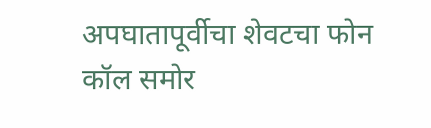अपघातापूर्वीचा शेवटचा फोन कॉल समोर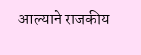आल्याने राजकीय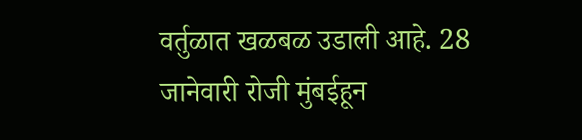वर्तुळात खळबळ उडाली आहे. 28 जानेवारी रोजी मुंबईहून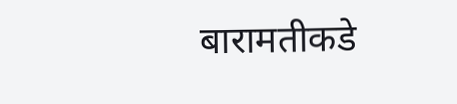बारामतीकडे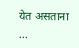येत असताना ...